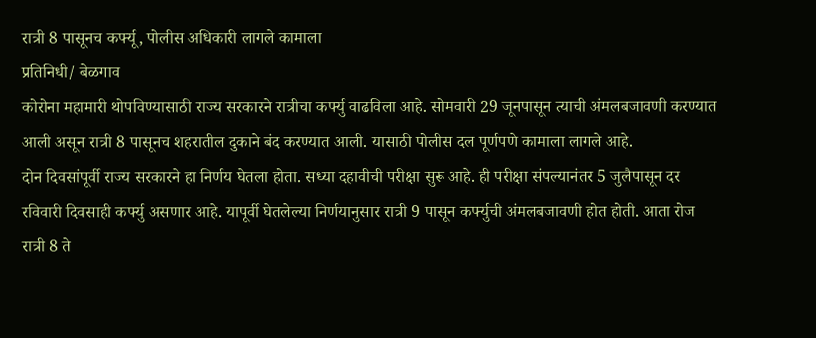रात्री 8 पासूनच कर्फ्यू, पोलीस अधिकारी लागले कामाला
प्रतिनिधी/ बेळगाव
कोरोना महामारी थोपविण्यासाठी राज्य सरकारने रात्रीचा कर्फ्यु वाढविला आहे. सोमवारी 29 जूनपासून त्याची अंमलबजावणी करण्यात आली असून रात्री 8 पासूनच शहरातील दुकाने बंद करण्यात आली. यासाठी पोलीस दल पूर्णपणे कामाला लागले आहे.
दोन दिवसांपूर्वी राज्य सरकारने हा निर्णय घेतला होता. सध्या दहावीची परीक्षा सुरू आहे. ही परीक्षा संपल्यानंतर 5 जुलैपासून दर रविवारी दिवसाही कर्फ्यु असणार आहे. यापूर्वी घेतलेल्या निर्णयानुसार रात्री 9 पासून कर्फ्युची अंमलबजावणी होत होती. आता रोज रात्री 8 ते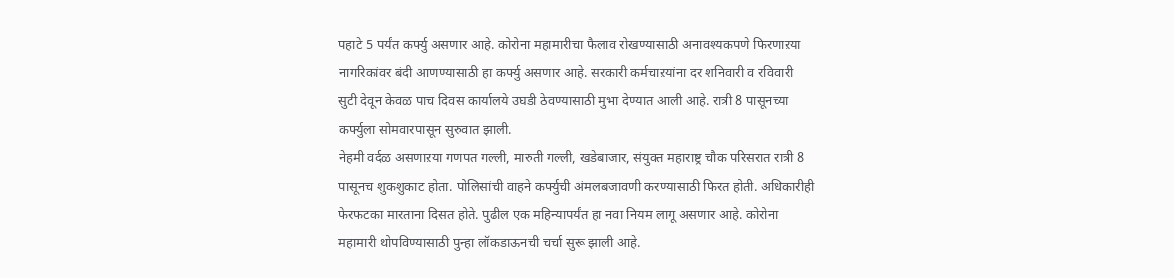पहाटे 5 पर्यंत कर्फ्यु असणार आहे. कोरोना महामारीचा फैलाव रोखण्यासाठी अनावश्यकपणे फिरणाऱया नागरिकांवर बंदी आणण्यासाठी हा कर्फ्यु असणार आहे. सरकारी कर्मचाऱयांना दर शनिवारी व रविवारी सुटी देवून केवळ पाच दिवस कार्यालये उघडी ठेवण्यासाठी मुभा देण्यात आली आहे. रात्री 8 पासूनच्या कर्फ्युला सोमवारपासून सुरुवात झाली.
नेहमी वर्दळ असणाऱया गणपत गल्ली, मारुती गल्ली, खडेबाजार, संयुक्त महाराष्ट्र चौक परिसरात रात्री 8 पासूनच शुकशुकाट होता. पोलिसांची वाहने कर्फ्युची अंमलबजावणी करण्यासाठी फिरत होती. अधिकारीही फेरफटका मारताना दिसत होते. पुढील एक महिन्यापर्यंत हा नवा नियम लागू असणार आहे. कोरोना महामारी थोपविण्यासाठी पुन्हा लॉकडाऊनची चर्चा सुरू झाली आहे.